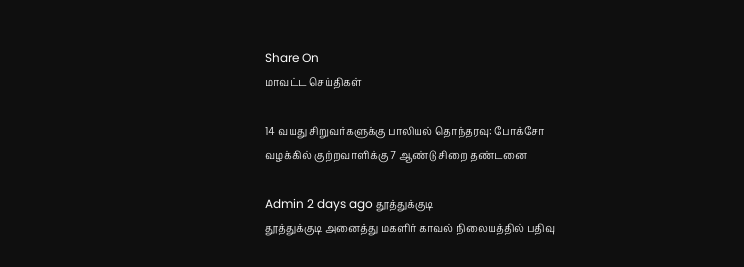Share On
மாவட்ட செய்திகள்

14 வயது சிறுவர்களுக்கு பாலியல் தொந்தரவு: போக்சோ வழக்கில் குற்றவாளிக்கு 7 ஆண்டு சிறை தண்டனை

Admin 2 days ago தூத்துக்குடி
தூத்துக்குடி அனைத்து மகளிர் காவல் நிலையத்தில் பதிவு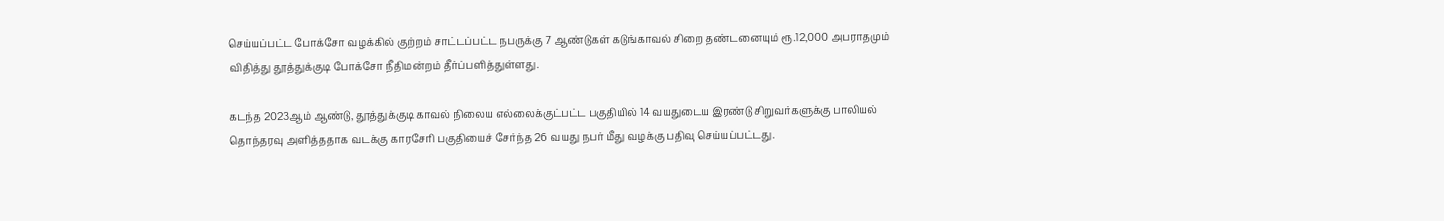செய்யப்பட்ட போக்சோ வழக்கில் குற்றம் சாட்டப்பட்ட நபருக்கு 7 ஆண்டுகள் கடுங்காவல் சிறை தண்டனையும் ரூ.12,000 அபராதமும் விதித்து தூத்துக்குடி போக்சோ நீதிமன்றம் தீர்ப்பளித்துள்ளது.

கடந்த 2023ஆம் ஆண்டு, தூத்துக்குடி காவல் நிலைய எல்லைக்குட்பட்ட பகுதியில் 14 வயதுடைய இரண்டு சிறுவர்களுக்கு பாலியல் தொந்தரவு அளித்ததாக வடக்கு காரசேரி பகுதியைச் சேர்ந்த 26 வயது நபர் மீது வழக்கு பதிவு செய்யப்பட்டது.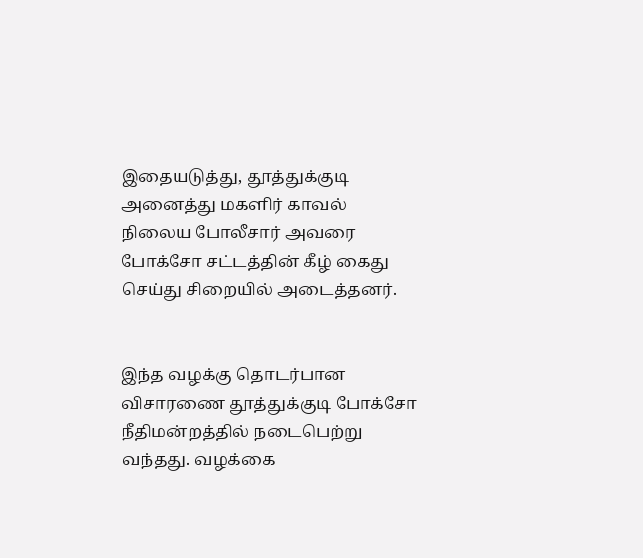இதையடுத்து, தூத்துக்குடி அனைத்து மகளிர் காவல் நிலைய போலீசார் அவரை போக்சோ சட்டத்தின் கீழ் கைது செய்து சிறையில் அடைத்தனர்.


இந்த வழக்கு தொடர்பான விசாரணை தூத்துக்குடி போக்சோ நீதிமன்றத்தில் நடைபெற்று வந்தது. வழக்கை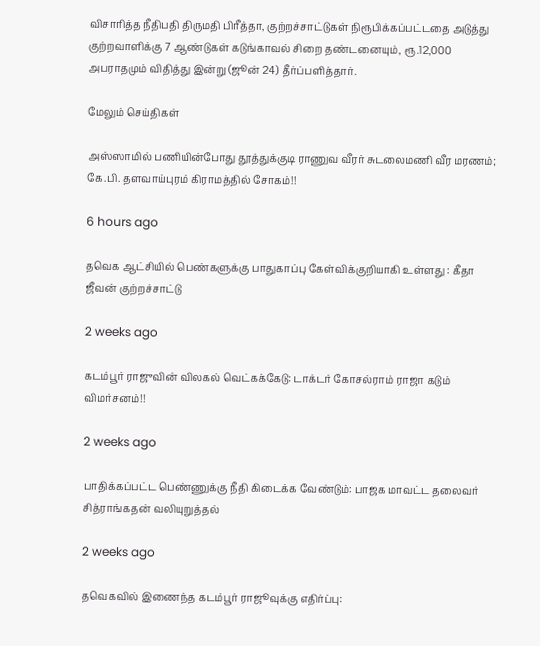விசாரித்த நீதிபதி திருமதி பிரீத்தா, குற்றச்சாட்டுகள் நிரூபிக்கப்பட்டதை அடுத்து குற்றவாளிக்கு 7 ஆண்டுகள் கடுங்காவல் சிறை தண்டனையும், ரூ.12,000 அபராதமும் விதித்து இன்று (ஜூன் 24) தீர்ப்பளித்தார்.

மேலும் செய்திகள்

அஸ்ஸாமில் பணியின்போது தூத்துக்குடி ராணுவ வீரர் சுடலைமணி வீர மரணம்; கே.பி. தளவாய்புரம் கிராமத்தில் சோகம்!!

6 hours ago

தவெக ஆட்சியில் பெண்களுக்கு பாதுகாப்பு கேள்விக்குறியாகி உள்ளது : கீதா ஜீவன் குற்றச்சாட்டு

2 weeks ago

கடம்பூர் ராஜுவின் விலகல் வெட்கக்கேடு: டாக்டர் கோசல்ராம் ராஜா கடும் விமர்சனம்!!

2 weeks ago

பாதிக்கப்பட்ட பெண்ணுக்கு நீதி கிடைக்க வேண்டும்: பாஜக மாவட்ட தலைவர் சித்ராங்கதன் வலியுறுத்தல்

2 weeks ago

தவெகவில் இணைந்த கடம்பூர் ராஜூவுக்கு எதிர்ப்பு: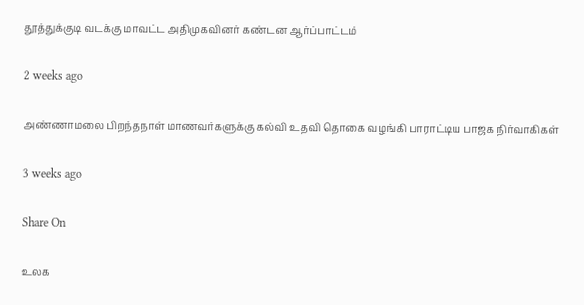தூத்துக்குடி வடக்கு மாவட்ட அதிமுகவினர் கண்டன ஆர்ப்பாட்டம்

2 weeks ago

அண்ணாமலை பிறந்தநாள் மாணவர்களுக்கு கல்வி உதவி தொகை வழங்கி பாராட்டிய பாஜக நிர்வாகிகள்

3 weeks ago

Share On

உலக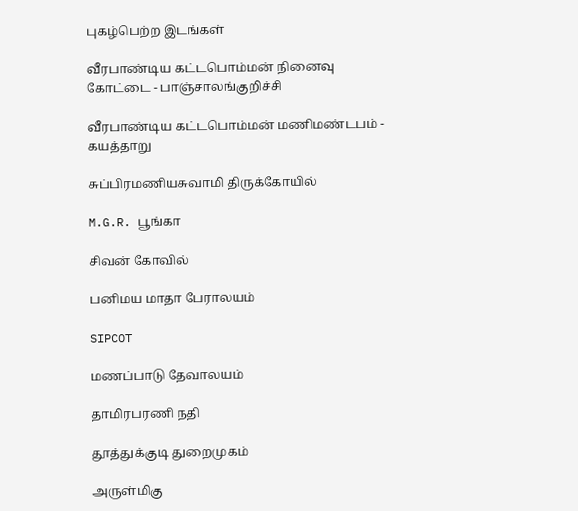புகழ்பெற்ற இடங்கள்

வீரபாண்டிய கட்டபொம்மன் நினைவு கோட்டை - பாஞ்சாலங்குறிச்சி

வீரபாண்டிய கட்டபொம்மன் மணிமண்டபம் - கயத்தாறு

சுப்பிரமணியசுவாமி திருக்கோயில்

M.G.R. பூங்கா

சிவன் கோவில்

பனிமய மாதா பேராலயம்

SIPCOT

மணப்பாடு தேவாலயம்

தாமிரபரணி நதி

தூத்துக்குடி துறைமுகம்

அருள்மிகு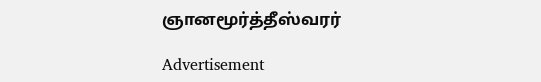ஞானமூர்த்தீஸ்வரர்

Advertisement